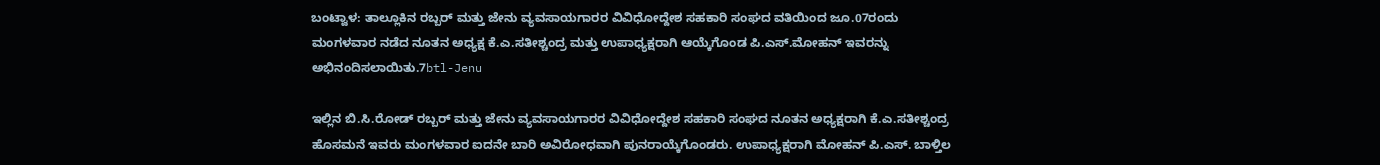ಬಂಟ್ವಾಳ: ತಾಲ್ಲೂಕಿನ ರಬ್ಬರ್ ಮತ್ತು ಜೇನು ವ್ಯವಸಾಯಗಾರರ ವಿವಿಧೋದ್ದೇಶ ಸಹಕಾರಿ ಸಂಘದ ವತಿಯಿಂದ ಜೂ.07ರಂದು ಮಂಗಳವಾರ ನಡೆದ ನೂತನ ಅಧ್ಯಕ್ಷ ಕೆ.ಎ.ಸತೀಶ್ಚಂದ್ರ ಮತ್ತು ಉಪಾಧ್ಯಕ್ಷರಾಗಿ ಆಯ್ಕೆಗೊಂಡ ಪಿ.ಎಸ್.ಮೋಹನ್ ಇವರನ್ನು ಅಭಿನಂದಿಸಲಾಯಿತು.7btl-Jenu

ಇಲ್ಲಿನ ಬಿ.ಸಿ.ರೋಡ್ ರಬ್ಬರ್ ಮತ್ತು ಜೇನು ವ್ಯವಸಾಯಗಾರರ ವಿವಿಧೋದ್ದೇಶ ಸಹಕಾರಿ ಸಂಘದ ನೂತನ ಅಧ್ಯಕ್ಷರಾಗಿ ಕೆ.ಎ.ಸತೀಶ್ಚಂದ್ರ ಹೊಸಮನೆ ಇವರು ಮಂಗಳವಾರ ಐದನೇ ಬಾರಿ ಅವಿರೋಧವಾಗಿ ಪುನರಾಯ್ಕೆಗೊಂಡರು. ಉಪಾಧ್ಯಕ್ಷರಾಗಿ ಮೋಹನ್ ಪಿ.ಎಸ್. ಬಾಳ್ತಿಲ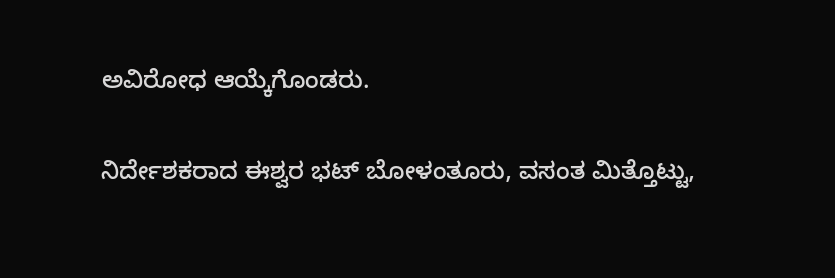ಅವಿರೋಧ ಆಯ್ಕೆಗೊಂಡರು.

ನಿರ್ದೇಶಕರಾದ ಈಶ್ವರ ಭಟ್ ಬೋಳಂತೂರು, ವಸಂತ ಮಿತ್ತೊಟ್ಟು,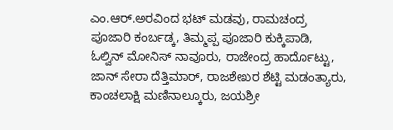ಎಂ.ಆರ್.ಅರವಿಂದ ಭಟ್ ಮಡವು, ರಾಮಚಂದ್ರ ಪೂಜಾರಿ ಕಂರ್ಬಡ್ಕ, ತಿಮ್ಮಪ್ಪ ಪೂಜಾರಿ ಕುಕ್ಕಿಪಾಡಿ, ಓಲ್ವಿನ್ ಮೋನಿಸ್ ನಾವೂರು, ರಾಜೇಂದ್ರ ಹಾರ್ದೊಟ್ಟು, ಜಾನ್ ಸೇರಾ ದೆತ್ತಿಮಾರ್, ರಾಜಶೇಖರ ಶೆಟ್ಟಿ ಮಡಂತ್ಯಾರು, ಕಾಂಚಲಾಕ್ಷಿ ಮಣಿನಾಲ್ಕೂರು, ಜಯಶ್ರೀ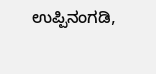ಉಪ್ಪಿನಂಗಡಿ,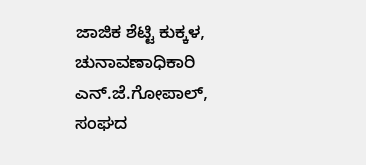ಜಾಜಿಕ ಶೆಟ್ಟಿ ಕುಕ್ಕಳ, ಚುನಾವಣಾಧಿಕಾರಿ ಎನ್.ಜೆ.ಗೋಪಾಲ್, ಸಂಘದ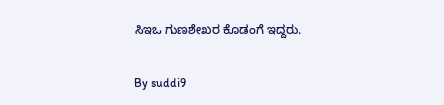ಸಿಇಒ ಗುಣಶೇಖರ ಕೊಡಂಗೆ ಇದ್ದರು.

By suddi9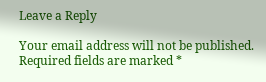Leave a Reply

Your email address will not be published. Required fields are marked *